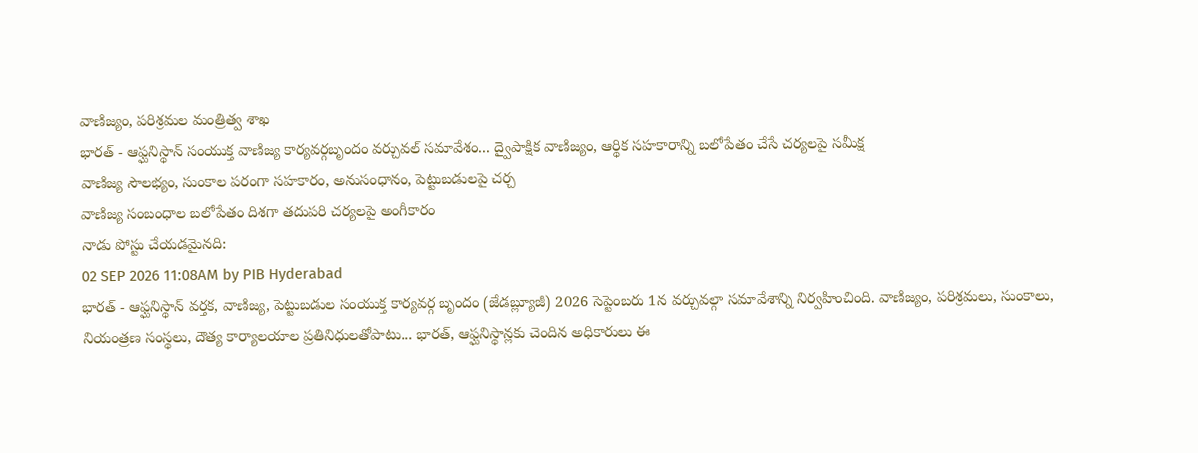వాణిజ్యం, పరిశ్రమల మంత్రిత్వ శాఖ
భారత్ - ఆఫ్ఘనిస్థాన్ సంయుక్త వాణిజ్య కార్యవర్గబృందం వర్చువల్ సమావేశం... ద్వైపాక్షిక వాణిజ్యం, ఆర్థిక సహకారాన్ని బలోపేతం చేసే చర్యలపై సమీక్ష
వాణిజ్య సౌలభ్యం, సుంకాల పరంగా సహకారం, అనుసంధానం, పెట్టుబడులపై చర్చ
వాణిజ్య సంబంధాల బలోపేతం దిశగా తదుపరి చర్యలపై అంగీకారం
నాడు పోస్టు చేయడమైనది:
02 SEP 2026 11:08AM by PIB Hyderabad
భారత్ - ఆఫ్ఘనిస్థాన్ వర్తక, వాణిజ్య, పెట్టుబడుల సంయుక్త కార్యవర్గ బృందం (జేడబ్ల్యూజీ) 2026 సెప్టెంబరు 1న వర్చువల్గా సమావేశాన్ని నిర్వహించింది. వాణిజ్యం, పరిశ్రమలు, సుంకాలు, నియంత్రణ సంస్థలు, దౌత్య కార్యాలయాల ప్రతినిధులతోపాటు... భారత్, ఆఫ్ఘనిస్థాన్లకు చెందిన అధికారులు ఈ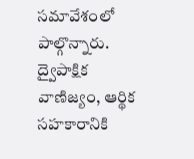సమావేశంలో పాల్గొన్నారు.
ద్వైపాక్షిక వాణిజ్యం, ఆర్థిక సహకారానికి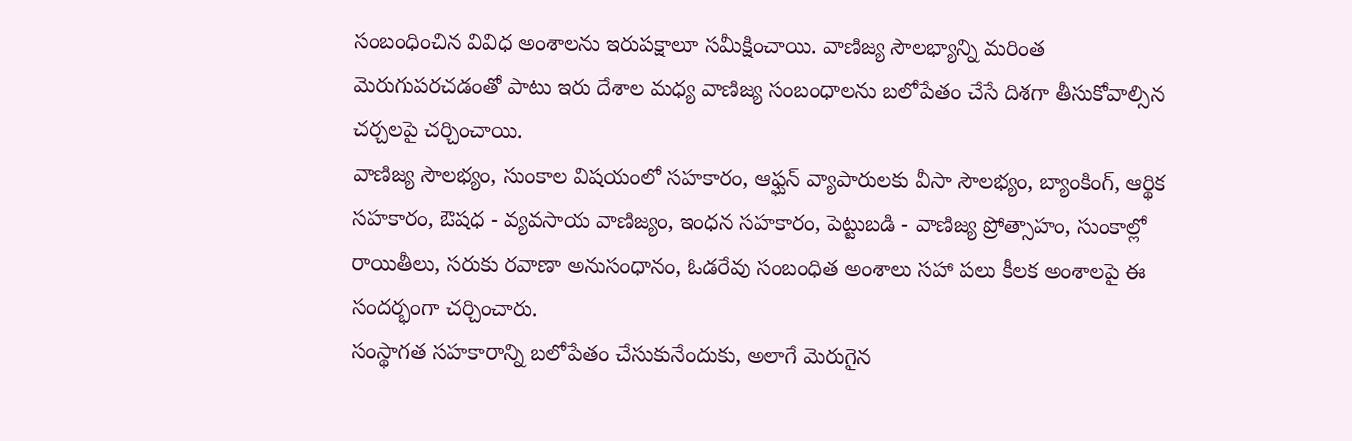సంబంధించిన వివిధ అంశాలను ఇరుపక్షాలూ సమీక్షించాయి. వాణిజ్య సౌలభ్యాన్ని మరింత మెరుగుపరచడంతో పాటు ఇరు దేశాల మధ్య వాణిజ్య సంబంధాలను బలోపేతం చేసే దిశగా తీసుకోవాల్సిన చర్చలపై చర్చించాయి.
వాణిజ్య సౌలభ్యం, సుంకాల విషయంలో సహకారం, ఆఫ్ఘన్ వ్యాపారులకు వీసా సౌలభ్యం, బ్యాంకింగ్, ఆర్థిక సహకారం, ఔషధ - వ్యవసాయ వాణిజ్యం, ఇంధన సహకారం, పెట్టుబడి - వాణిజ్య ప్రోత్సాహం, సుంకాల్లో రాయితీలు, సరుకు రవాణా అనుసంధానం, ఓడరేవు సంబంధిత అంశాలు సహా పలు కీలక అంశాలపై ఈ సందర్భంగా చర్చించారు.
సంస్థాగత సహకారాన్ని బలోపేతం చేసుకునేందుకు, అలాగే మెరుగైన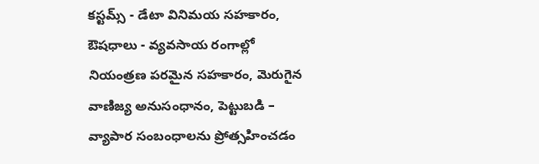కస్టమ్స్ - డేటా వినిమయ సహకారం, ఔషధాలు - వ్యవసాయ రంగాల్లో నియంత్రణ పరమైన సహకారం, మెరుగైన వాణిజ్య అనుసంధానం, పెట్టుబడి – వ్యాపార సంబంధాలను ప్రోత్సహించడం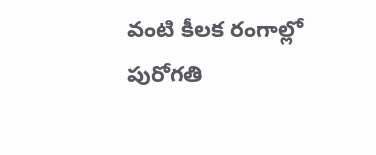వంటి కీలక రంగాల్లో పురోగతి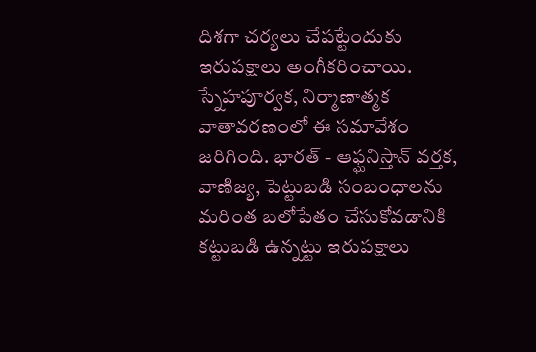దిశగా చర్యలు చేపట్టేందుకు ఇరుపక్షాలు అంగీకరించాయి.
స్నేహపూర్వక, నిర్మాణాత్మక వాతావరణంలో ఈ సమావేశం జరిగింది. భారత్ - ఆఫ్ఘనిస్తాన్ వర్తక, వాణిజ్య, పెట్టుబడి సంబంధాలను మరింత బలోపేతం చేసుకోవడానికి కట్టుబడి ఉన్నట్టు ఇరుపక్షాలు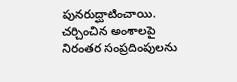పునరుద్ఘాటించాయి. చర్చించిన అంశాలపై నిరంతర సంప్రదింపులను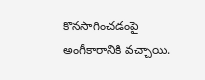కొనసాగించడంపై అంగీకారానికి వచ్చాయి.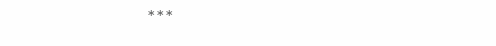***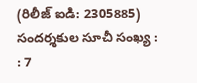(రిలీజ్ ఐడి: 2305885)
సందర్శకుల సూచీ సంఖ్య : : 7